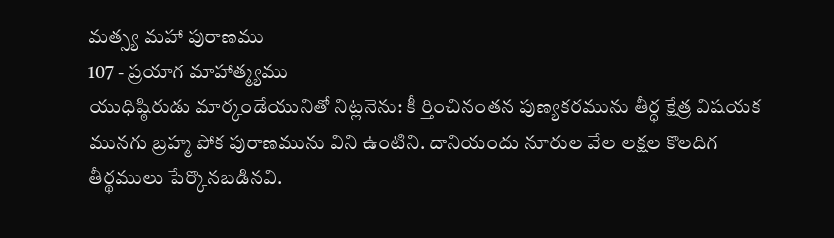మత్స్య మహా పురాణము
107 - ప్రయాగ మాహాత్మ్యము
యుధిష్ఠిరుడు మార్కండేయునితో నిట్లనెను: కీ ర్తించినంతన పుణ్యకరమును తీర్ధ క్షేత్ర విషయక మునగు బ్రహ్మ పోక పురాణమును విని ఉంటిని. దానియందు నూరుల వేల లక్షల కొలదిగ తీర్థములు పేర్కొనబడినవి.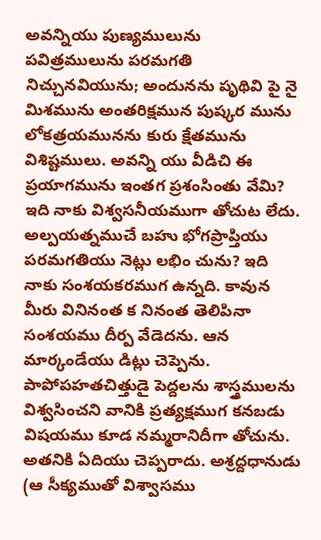అవన్నియు పుణ్యములును పవిత్రములును పరమగతి నిచ్చునవియును; అందునను పృథివి పై నై మిశమును అంతరిక్షమున పుష్కర మును లోకత్రయమునను కురు క్షేతమును విశిష్టములు. అవన్ని యు వీడిచి ఈ ప్రయాగమును ఇంతగ ప్రశంసింతు వేమి? ఇది నాకు విశ్వసనీయముగా తోచుట లేదు. అల్పయత్నముచే బహు భోగప్రాప్తియు పరమగతియు నెట్లు లభిం చును? ఇది నాకు సంశయకరముగ ఉన్నది. కావున మీరు వినినంత క నినంత తెలిపినా సంశయము దీర్ప వేడెదను. ఆన మార్కండేయు డిట్లు చెప్పెను. పాపోపహతచిత్తుడై పెద్దలను శాస్త్రములను విశ్వసించని వానికి ప్రత్యక్షముగ కనబడు విషయము కూడ నమ్మరానిదీగా తోచును. అతనికి ఏదియు చెప్పరాదు. అశ్రద్దధానుడు (ఆ సీక్యముతో విశ్వాసము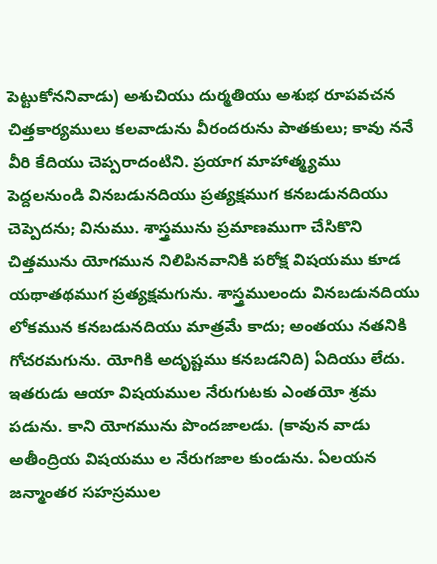పెట్టుకోననివాడు) అశుచియు దుర్మతియు అశుభ రూపవచన చిత్తకార్యములు కలవాడును వీరందరును పాతకులు; కావు ననే వీరి కేదియు చెప్పరాదంటిని. ప్రయాగ మాహాత్మ్యము పెద్దలనుండి వినబడునదియు ప్రత్యక్షముగ కనబడునదియు చెప్పెదను; వినుము. శాస్త్రమును ప్రమాణముగా చేసికొని చిత్తమును యోగమున నిలిపినవానికి పరోక్ష విషయము కూడ యథాతథముగ ప్రత్యక్షమగును. శాస్త్రములందు వినబడునదియు లోకమున కనబడునదియు మాత్రమే కాదు; అంతయు నతనికి గోచరమగును. యోగికి అదృష్టము కనబడనిది) ఏదియు లేదు. ఇతరుడు ఆయా విషయముల నేరుగుటకు ఎంతయో శ్రమ పడును. కాని యోగమును పొందజాలడు. (కావున వాడు అతీంద్రియ విషయము ల నేరుగజాల కుండును. ఏలయన జన్మాంతర సహస్రముల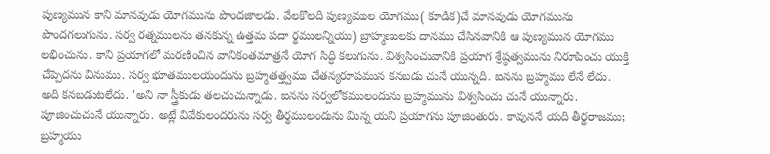పుణ్యమున కాని మానవుడు యోగమును పొందజాలడు. వేలకొలది పుణ్యముల యోగము( కూడిక)చే మానవుడు యోగమును పొందగలుగును. సర్వ రత్నములను తనకున్న ఉత్తమ పదా ర్థములన్నియు) బ్రాహ్మణులకు దానము చేసినవానికి ఆ పుణ్యమున యోగము లభించును. కాని ప్రయాగలో మరణించిన వానికంతమాత్రనే యోగ సిద్ధి కలుగును. విశ్వసించువానికి ప్రయాగ శ్రేష్ఠత్వమును నిరూపించు యుక్తి చేప్పెదను వినుము. సర్వ భూతములయందును బ్రహ్మతత్త్వము చేతన్యరూపమున కనబడు చునే యున్నది. ఐనను బ్రహ్మము లేనే లేదు. అది కనబడుటలేదు. 'అని నా స్త్రీకుడు తలచుచున్నాడు. ఐనను సర్వలోకములందును బ్రహ్మమును విశ్వసించు చునే యున్నారు. పూజించుచునే యున్నారు. అట్లే వివేకులందరును సర్వ తీర్థములందును మిన్న యని ప్రయాగను పూజింతురు. కావుననే యది తీర్థరాజము; బ్రహ్మయు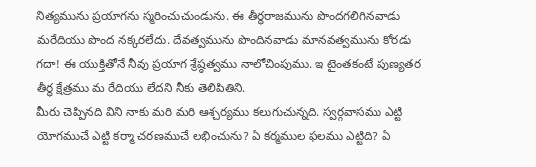నిత్యమును ప్రయాగను స్మరించుచుండును. ఈ తీర్థరాజమును పొందగలిగినవాడు మరేదియు పొంద నక్కరలేదు. దేవత్వమును పొందినవాడు మానవత్వమును కోరడు గదా! ఈ యుక్తితోనే నీవు ప్రయాగ శ్రేష్ఠత్వము నాలోచింపుము. ఇ టైంతకంటే పుణ్యతర తీర్థ క్షేత్రము మ రేదియు లేదని నీకు తెలిపితిని.
మీరు చెప్పినది విని నాకు మరి మరి ఆశ్చర్యము కలుగుచున్నది. స్వర్గవాసము ఎట్టి యోగముచే ఎట్టి కర్మా చరణముచే లభించును? ఏ కర్మముల ఫలము ఎట్టిది? ఏ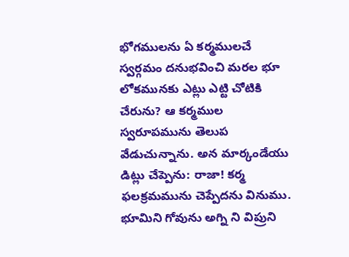భోగములను ఏ కర్మములచే స్వర్గమం దనుభవించి మరల భూ లోకమునకు ఎట్లు ఎట్టి చోటికి చేరును? ఆ కర్మముల స్వరూపమును తెలుప వేడుచున్నాను. అన మార్కండేయు డిట్లు చేప్పెను: రాజా! కర్మ ఫలక్రమమును చెప్పేదను వినుము. భూమిని గోవును అగ్ని ని విప్రుని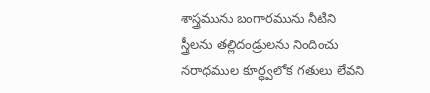శాస్త్రమును బంగారమును నీటిని స్త్రీలను తల్లిదండ్రులను నిందించు నరాధముల కూర్ధ్వలోక గతులు లేవని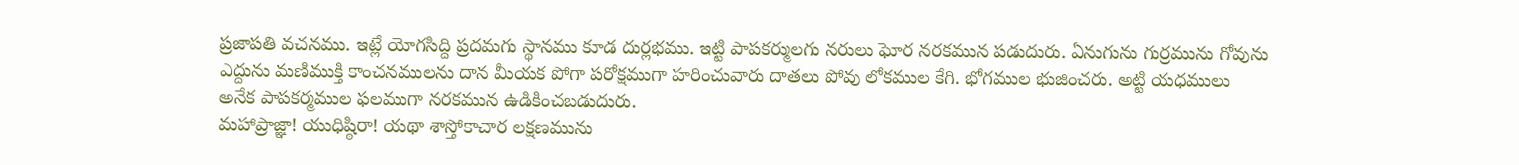ప్రజాపతి వచనము. ఇట్లే యోగసిద్ది ప్రదమగు స్థానము కూడ దుర్లభము. ఇట్టి పాపకర్ములగు నరులు ఘోర నరకమున పడుదురు. ఏనుగును గుర్రమును గోవును ఎద్దును మణిముక్తి కాంచనములను దాన మీయక పోగా పరోక్షముగా హరించువారు దాతలు పోవు లోకముల కేగి. భోగముల భుజించరు. అట్టి యధములు అనేక పాపకర్మముల ఫలముగా నరకమున ఉడికించబడుదురు.
మహాప్రాజ్ఞా! యుధిష్ఠిరా! యథా శాస్తోకాచార లక్షణమును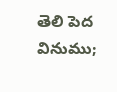తెలి పెద వినుము;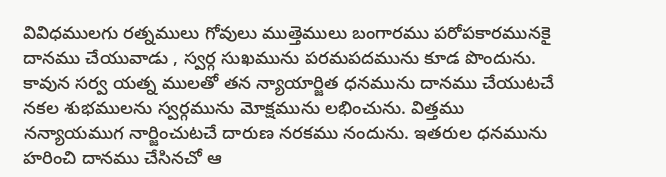వివిధములగు రత్నములు గోవులు ముత్తెములు బంగారము పరోపకారమునకై దానము చేయువాడు , స్వర్గ సుఖమును పరమపదమును కూడ పొందును. కావున సర్వ యత్న ములతో తన న్యాయార్జిత ధనమును దానము చేయుటచే నకల శుభములను స్వర్గమును మోక్షమును లభించును. విత్తము నన్యాయముగ నార్జించుటచే దారుణ నరకము నందును. ఇతరుల ధనమును హరించి దానము చేసినచో ఆ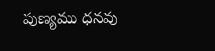పుణ్యము ధనవు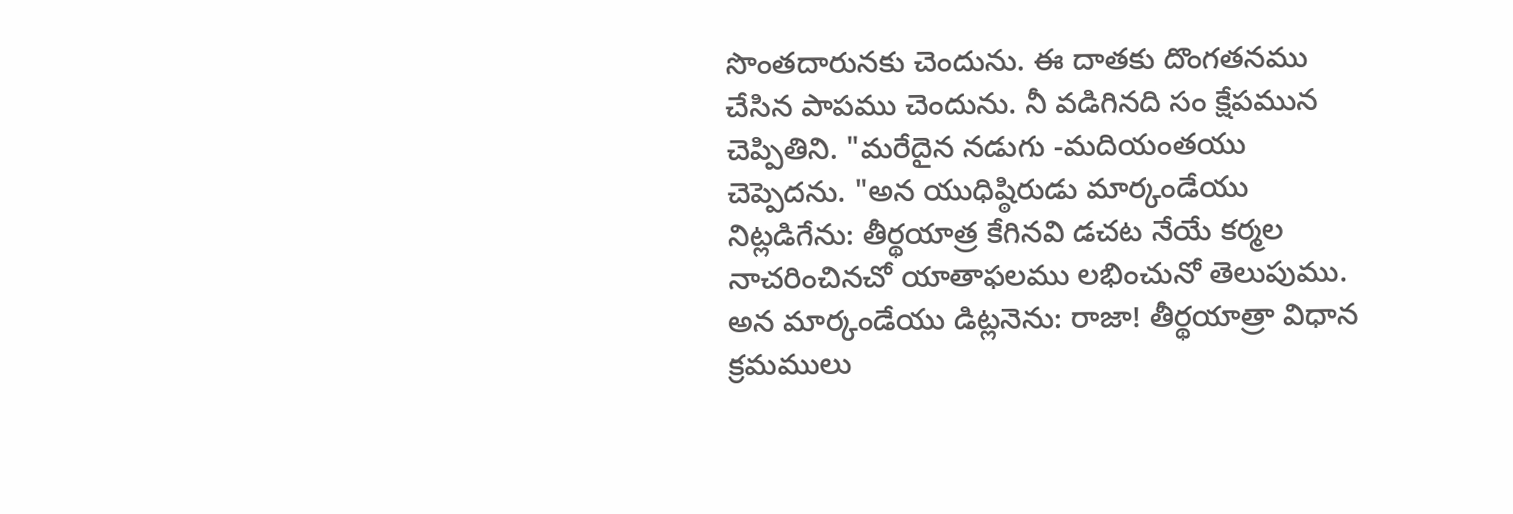సొంతదారునకు చెందును. ఈ దాతకు దొంగతనము చేసిన పాపము చెందును. నీ వడిగినది సం క్షేపమున చెప్పితిని. "మరేదైన నడుగు -మదియంతయు చెప్పెదను. "అన యుధిష్ఠిరుడు మార్కండేయు నిట్లడిగేను: తీర్థయాత్ర కేగినవి డచట నేయే కర్మల నాచరించినచో యాతాఫలము లభించునో తెలుపుము. అన మార్కండేయు డిట్లనెను: రాజా! తీర్థయాత్రా విధాన క్రమములు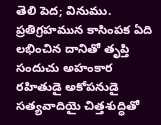తెలి పెద; వినుము. ప్రతిగ్రహమున కాసింపక ఏది లభించిన దానితో తృప్తి సందుచు అహంకార రహితుడై అకోపనుడై సత్యవాదియై చిత్తశుద్ధితో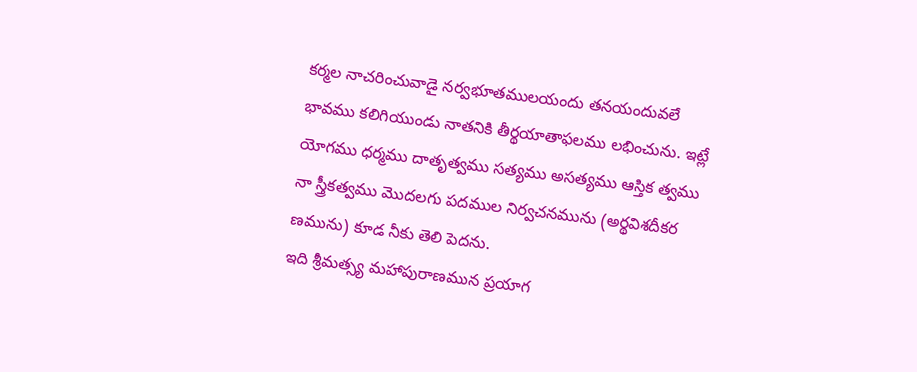కర్మల నాచరించువాడై నర్వభూతములయందు తనయందువలే భావము కలిగియుండు నాతనికి తీర్థయాతాఫలము లభించును. ఇట్లే యోగము ధర్మము దాతృత్వము సత్యము అసత్యము ఆస్తిక త్వము నా స్త్రీకత్వము మొదలగు పదముల నిర్వచనమును (అర్థవిశదీకర ణమును) కూడ నీకు తెలి పెదను.
ఇది శ్రీమత్స్య మహాపురాణమున ప్రయాగ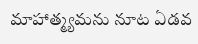మాహాత్మ్యమను నూట ఏడవ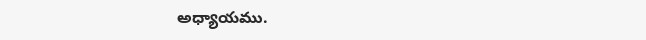అధ్యాయము.